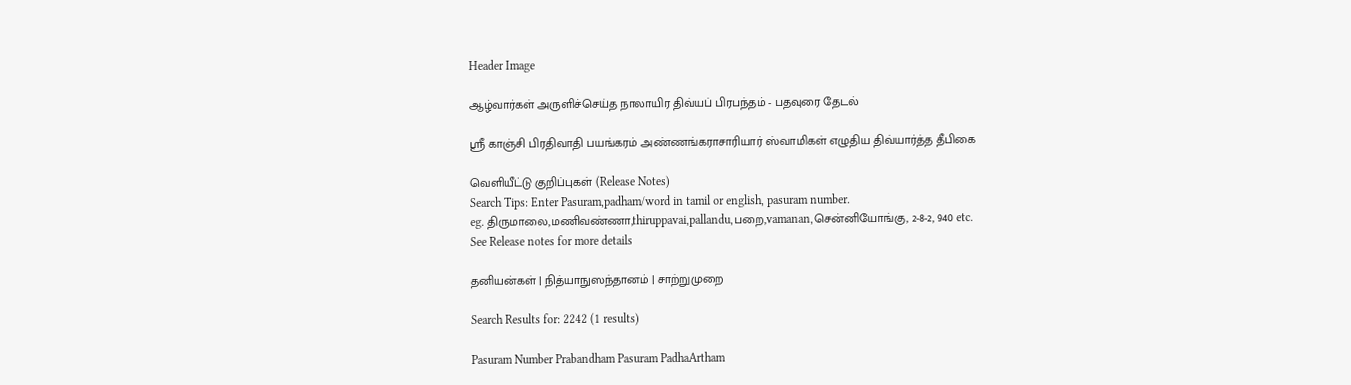Header Image

ஆழ்வார்கள் அருளிச்செய்த நாலாயிர திவ்யப் பிரபந்தம் - பதவுரை தேடல்

ஸ்ரீ காஞ்சி பிரதிவாதி பயங்கரம் அண்ணங்கராசாரியார் ஸ்வாமிகள் எழுதிய திவ்யார்த்த தீபிகை

வெளியீட்டு குறிப்புகள் (Release Notes)
Search Tips: Enter Pasuram,padham/word in tamil or english, pasuram number.
eg. திருமாலை,மணிவண்ணா,thiruppavai,pallandu,பறை,vamanan,சென்னியோங்கு, 2-8-2, 940 etc.
See Release notes for more details

தனியன்கள் | நித்யாநுஸந்தானம் | சாற்றுமுறை

Search Results for: 2242 (1 results)

Pasuram Number Prabandham Pasuram PadhaArtham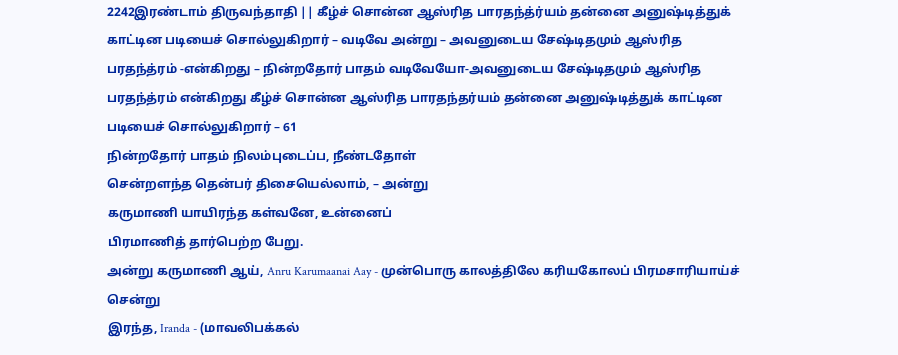2242இரண்டாம் திருவந்தாதி || கீழ்ச் சொன்ன ஆஸ்ரித பாரதந்த்ர்யம் தன்னை அனுஷ்டித்துக் காட்டின படியைச் சொல்லுகிறார் – வடிவே அன்று – அவனுடைய சேஷ்டிதமும் ஆஸ்ரித பரதந்த்ரம் -என்கிறது – நின்றதோர் பாதம் வடிவேயோ-அவனுடைய சேஷ்டிதமும் ஆஸ்ரித பரதந்த்ரம் என்கிறது கீழ்ச் சொன்ன ஆஸ்ரித பாரதந்தர்யம் தன்னை அனுஷ்டித்துக் காட்டின படியைச் சொல்லுகிறார் – 61
நின்றதோர் பாதம் நிலம்புடைப்ப, நீண்டதோள்
சென்றளந்த தென்பர் திசையெல்லாம், – அன்று
கருமாணி யாயிரந்த கள்வனே, உன்னைப்
பிரமாணித் தார்பெற்ற பேறு.
அன்று கருமாணி ஆய், Anru Karumaanai Aay - முன்பொரு காலத்திலே கரியகோலப் பிரமசாரியாய்ச் சென்று
இரந்த, Iranda - (மாவலிபக்கல்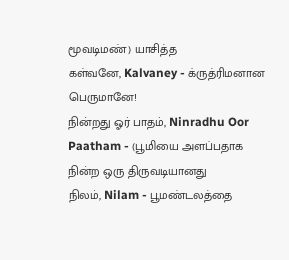மூவடிமண்) யாசித்த
கள்வனே, Kalvaney - க்ருத்ரிமனான பெருமானே!
நின்றது ஓர் பாதம், Ninradhu Oor Paatham - (பூமியை அளப்பதாக நின்ற ஒரு திருவடியானது
நிலம், Nilam - பூமண்டலத்தை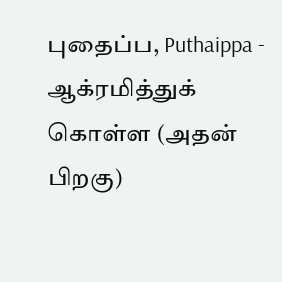புதைப்ப, Puthaippa - ஆக்ரமித்துக் கொள்ள (அதன் பிறகு)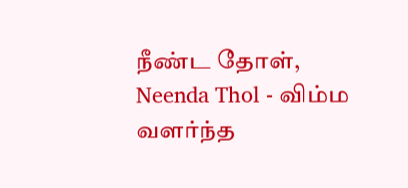நீண்ட தோள், Neenda Thol - விம்ம வளர்ந்த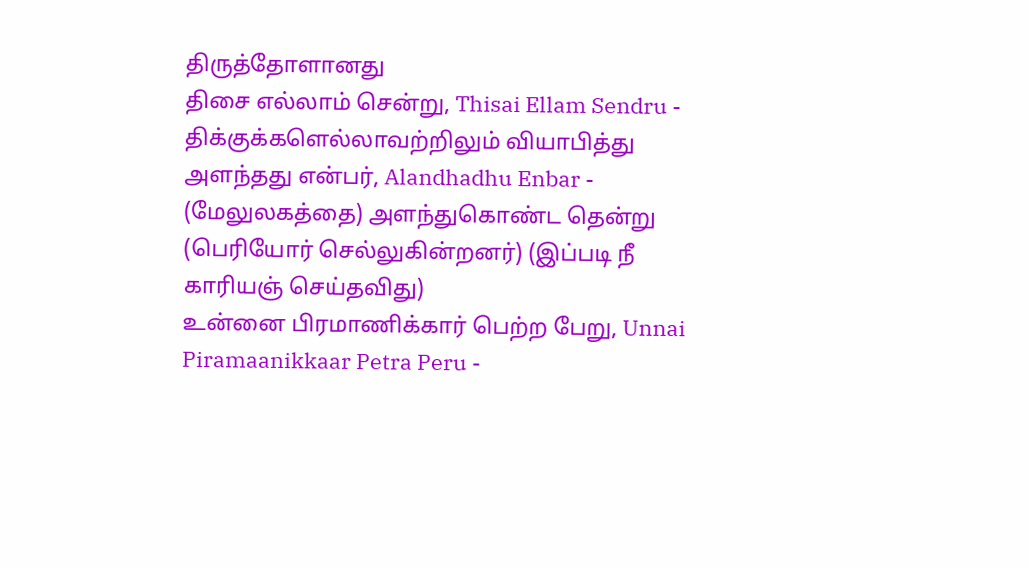திருத்தோளானது
திசை எல்லாம் சென்று, Thisai Ellam Sendru - திக்குக்களெல்லாவற்றிலும் வியாபித்து
அளந்தது என்பர், Alandhadhu Enbar - (மேலுலகத்தை) அளந்துகொண்ட தென்று (பெரியோர் செல்லுகின்றனர்) (இப்படி நீ காரியஞ் செய்தவிது)
உன்னை பிரமாணிக்கார் பெற்ற பேறு, Unnai Piramaanikkaar Petra Peru -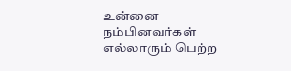உன்னை நம்பினவர்கள் எல்லாரும் பெற்ற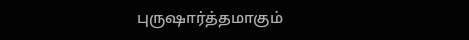புருஷார்த்தமாகும்